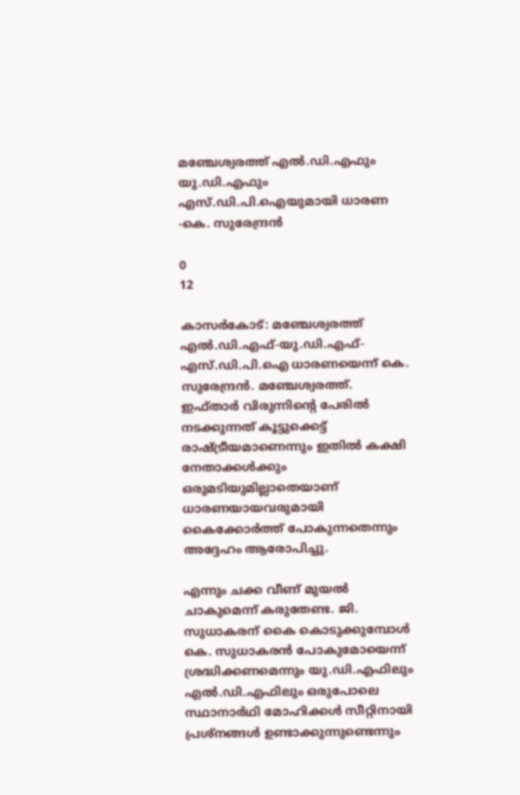മഞ്ചേശ്വരത്ത് എൽ.ഡി.എഫും യു.ഡി.എഫും എസ്.ഡി.പി.ഐയുമായി ധാരണ -കെ. സുരേന്ദ്രൻ

0
12

കാസർകോട്: മഞ്ചേശ്വരത്ത് എൽ.ഡി.എഫ്-യു.ഡി.എഫ്-എസ്.ഡി.പി.ഐ ധാരണയെന്ന് കെ. സുരേന്ദ്രൻ. മഞ്ചേശ്വരത്ത്. ഇഫ്താർ വിരുന്നിന്റെ പേരിൽ നടക്കുന്നത് കൂട്ടുക്കെട്ട് രാഷ്ട്രീയമാണെന്നും ഇതിൽ കക്ഷി നേതാക്കൾക്കും ഒരുമടിയുമില്ലാതെയാണ് ധാരണയായവരുമായി കൈക്കോർത്ത് പോകുന്നതെന്നും അദ്ദേഹം ആരോപിച്ചു.

എന്നും ചക്ക വീണ് മുയൽ ചാകുമെന്ന് കരുതേണ്ട. ജി. സുധാകരന് കൈ കൊടുക്കുമ്പോൾ കെ. സുധാകരൻ പോകുമോയെന്ന് ശ്രദ്ധിക്കണമെന്നും യു.ഡി.എഫിലും എൽ.ഡി.എഫിലും ഒരുപോലെ സ്ഥാനാർഥി മോഹിക്കൾ സീറ്റിനായി പ്രശ്നങ്ങൾ ഉണ്ടാക്കുന്നുണ്ടെന്നും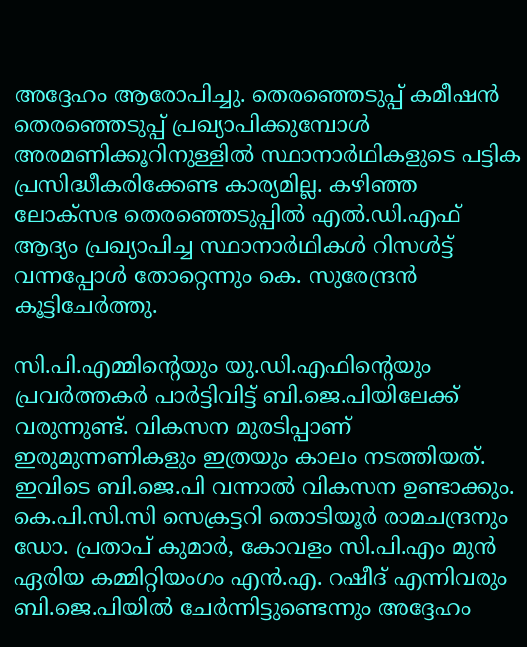അദ്ദേഹം ആരോപിച്ചു. തെരഞ്ഞെടുപ്പ് കമീഷൻ തെരഞ്ഞെടുപ്പ് പ്രഖ്യാപിക്കുമ്പോൾ അരമണിക്കൂറിനുള്ളിൽ സ്ഥാനാർഥികളുടെ പട്ടിക പ്രസിദ്ധീകരിക്കേണ്ട കാര്യമില്ല. കഴിഞ്ഞ ലോക്സഭ തെരഞ്ഞെടുപ്പിൽ എൽ.ഡി.എഫ് ആദ്യം പ്രഖ്യാപിച്ച സ്ഥാനാർഥികൾ റിസൾട്ട് വന്നപ്പോൾ തോറ്റെന്നും കെ. സുരേന്ദ്രൻ കൂട്ടിചേർത്തു.

സി.പി.എമ്മിന്റെയും യു.ഡി.എഫിന്റെയും പ്രവർത്തകർ പാർട്ടിവിട്ട് ബി.ജെ.പിയിലേക്ക് വരുന്നുണ്ട്. വികസന മുരടിപ്പാണ് ഇരുമുന്നണികളും ഇത്രയും കാലം നടത്തിയത്. ഇവിടെ ബി.ജെ.പി വന്നാൽ വികസന ഉണ്ടാക്കും. കെ.പി.സി.സി സെക്രട്ടറി തൊടിയൂർ രാമചന്ദ്രനും ഡോ. പ്രതാപ് കുമാർ, കോവളം സി.പി.എം മുൻ ഏരിയ കമ്മിറ്റിയംഗം എൻ.എ. റഷീദ് എന്നിവരും ബി.ജെ.പിയിൽ ചേർന്നിട്ടുണ്ടെന്നും അദ്ദേഹം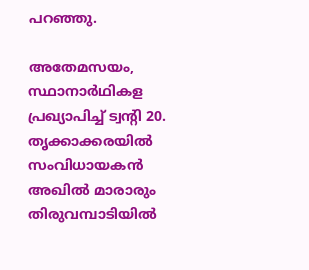പറഞ്ഞു.

അതേമസയം, സ്ഥാനാർഥികള പ്രഖ്യാപിച്ച് ട്വന്റി 20. തൃക്കാക്കരയിൽ സംവിധായകൻ അഖിൽ മാരാരും തിരുവമ്പാടിയിൽ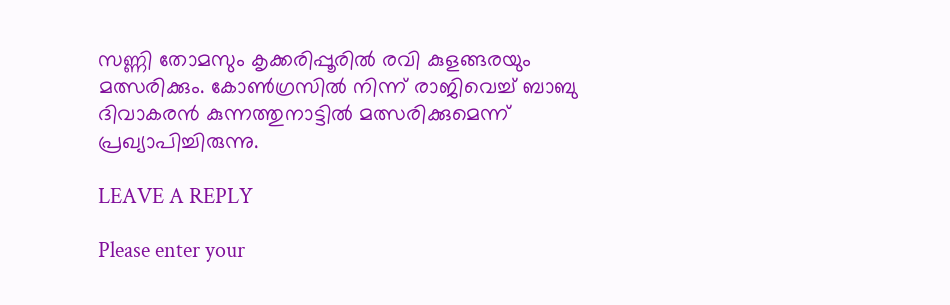സണ്ണി തോമസും കൃക്കരിപ്പൂരിൽ രവി കുളങ്ങരയും മത്സരിക്കും. കോൺഗ്രസിൽ നിന്ന് രാജിവെച്ച് ബാബു ദിവാകരൻ കുന്നത്തുനാട്ടിൽ മത്സരിക്കുമെന്ന് പ്രഖ്യാപിച്ചിരുന്നു.

LEAVE A REPLY

Please enter your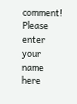comment!
Please enter your name here